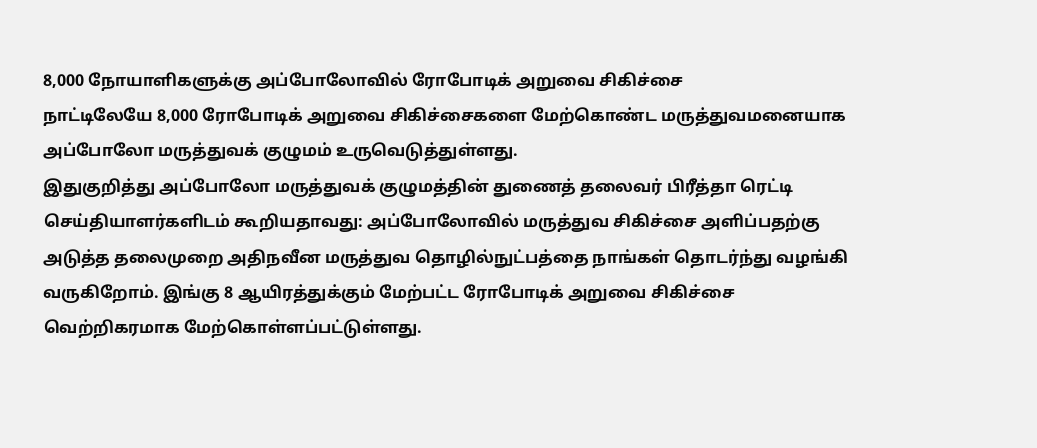8,000 நோயாளிகளுக்கு அப்போலோவில் ரோபோடிக் அறுவை சிகிச்சை
நாட்டிலேயே 8,000 ரோபோடிக் அறுவை சிகிச்சைகளை மேற்கொண்ட மருத்துவமனையாக அப்போலோ மருத்துவக் குழுமம் உருவெடுத்துள்ளது.
இதுகுறித்து அப்போலோ மருத்துவக் குழுமத்தின் துணைத் தலைவர் பிரீத்தா ரெட்டி செய்தியாளர்களிடம் கூறியதாவது: அப்போலோவில் மருத்துவ சிகிச்சை அளிப்பதற்கு அடுத்த தலைமுறை அதிநவீன மருத்துவ தொழில்நுட்பத்தை நாங்கள் தொடர்ந்து வழங்கி வருகிறோம். இங்கு 8 ஆயிரத்துக்கும் மேற்பட்ட ரோபோடிக் அறுவை சிகிச்சை வெற்றிகரமாக மேற்கொள்ளப்பட்டுள்ளது.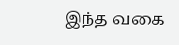இந்த வகை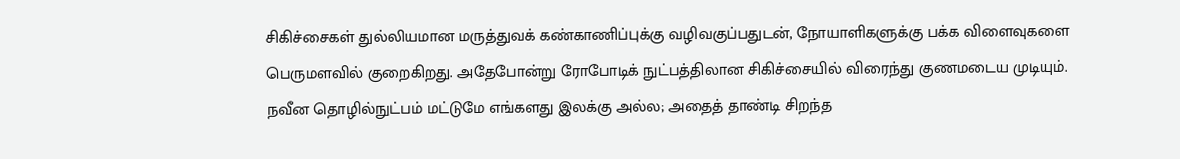சிகிச்சைகள் துல்லியமான மருத்துவக் கண்காணிப்புக்கு வழிவகுப்பதுடன், நோயாளிகளுக்கு பக்க விளைவுகளை பெருமளவில் குறைகிறது. அதேபோன்று ரோபோடிக் நுட்பத்திலான சிகிச்சையில் விரைந்து குணமடைய முடியும்.
நவீன தொழில்நுட்பம் மட்டுமே எங்களது இலக்கு அல்ல; அதைத் தாண்டி சிறந்த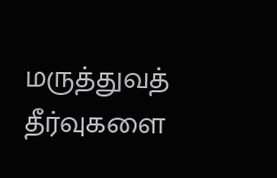மருத்துவத் தீர்வுகளை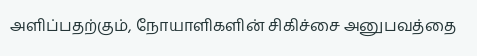அளிப்பதற்கும், நோயாளிகளின் சிகிச்சை அனுபவத்தை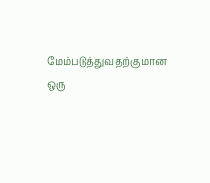மேம்படுத்துவதற்குமான ஒரு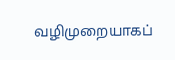வழிமுறையாகப்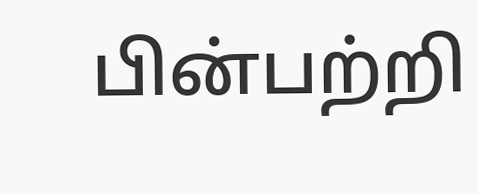பின்பற்றி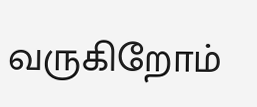வருகிறோம்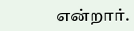என்றார்.